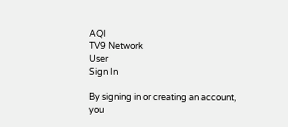AQI
TV9 Network
User
Sign In

By signing in or creating an account, you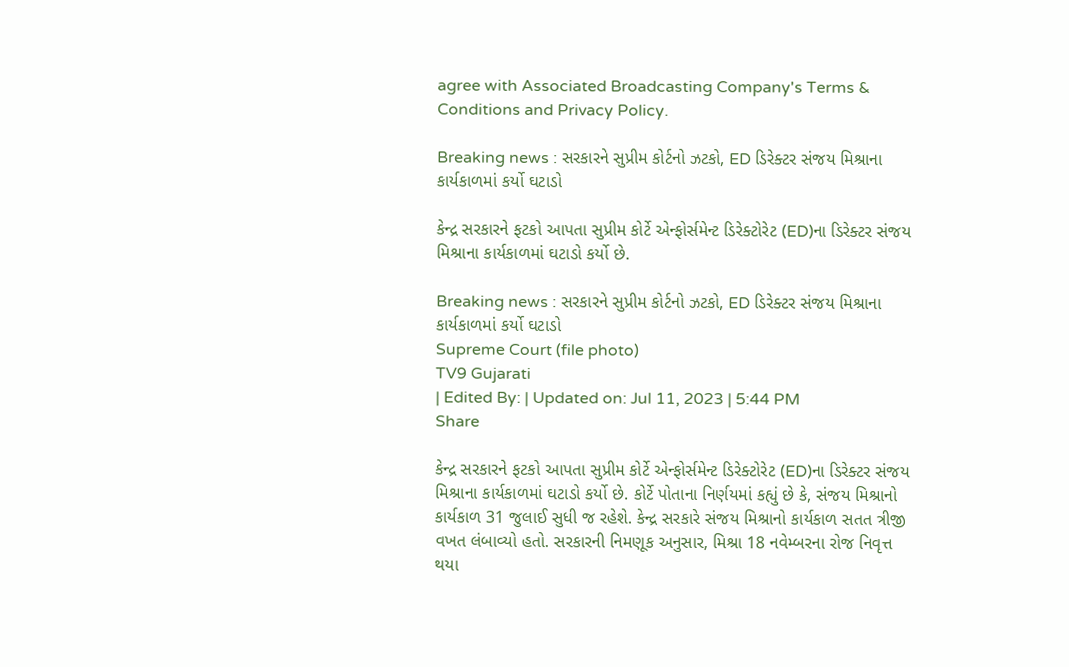agree with Associated Broadcasting Company's Terms & Conditions and Privacy Policy.

Breaking news : સરકારને સુપ્રીમ કોર્ટનો ઝટકો, ED ડિરેક્ટર સંજય મિશ્રાના કાર્યકાળમાં કર્યો ઘટાડો

કેન્દ્ર સરકારને ફટકો આપતા સુપ્રીમ કોર્ટે એન્ફોર્સમેન્ટ ડિરેક્ટોરેટ (ED)ના ડિરેક્ટર સંજય મિશ્રાના કાર્યકાળમાં ઘટાડો કર્યો છે.

Breaking news : સરકારને સુપ્રીમ કોર્ટનો ઝટકો, ED ડિરેક્ટર સંજય મિશ્રાના કાર્યકાળમાં કર્યો ઘટાડો
Supreme Court (file photo)
TV9 Gujarati
| Edited By: | Updated on: Jul 11, 2023 | 5:44 PM
Share

કેન્દ્ર સરકારને ફટકો આપતા સુપ્રીમ કોર્ટે એન્ફોર્સમેન્ટ ડિરેક્ટોરેટ (ED)ના ડિરેક્ટર સંજય મિશ્રાના કાર્યકાળમાં ઘટાડો કર્યો છે. કોર્ટે પોતાના નિર્ણયમાં કહ્યું છે કે, સંજય મિશ્રાનો કાર્યકાળ 31 જુલાઈ સુધી જ રહેશે. કેન્દ્ર સરકારે સંજય મિશ્રાનો કાર્યકાળ સતત ત્રીજી વખત લંબાવ્યો હતો. સરકારની નિમણૂક અનુસાર, મિશ્રા 18 નવેમ્બરના રોજ નિવૃત્ત થયા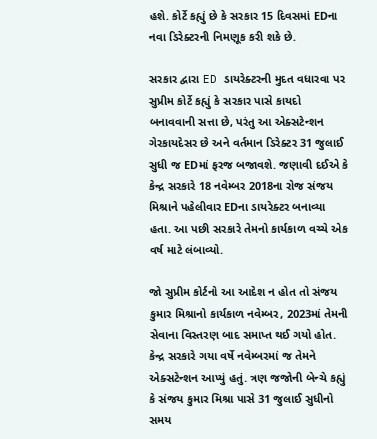હશે. કોર્ટે કહ્યું છે કે સરકાર 15 દિવસમાં EDના નવા ડિરેક્ટરની નિમણૂક કરી શકે છે.

સરકાર દ્વારા ED ડાયરેક્ટરની મુદત વધારવા પર સુપ્રીમ કોર્ટે કહ્યું કે સરકાર પાસે કાયદો બનાવવાની સત્તા છે, પરંતુ આ એક્સટેન્શન ગેરકાયદેસર છે અને વર્તમાન ડિરેક્ટર 31 જુલાઈ સુધી જ EDમાં ફરજ બજાવશે. જણાવી દઈએ કે કેન્દ્ર સરકારે 18 નવેમ્બર 2018ના રોજ સંજય મિશ્રાને પહેલીવાર EDના ડાયરેક્ટર બનાવ્યા હતા. આ પછી સરકારે તેમનો કાર્યકાળ વચ્ચે એક વર્ષ માટે લંબાવ્યો.

જો સુપ્રીમ કોર્ટનો આ આદેશ ન હોત તો સંજય કુમાર મિશ્રાનો કાર્યકાળ નવેમ્બર, 2023માં તેમની સેવાના વિસ્તરણ બાદ સમાપ્ત થઈ ગયો હોત. કેન્દ્ર સરકારે ગયા વર્ષે નવેમ્બરમાં જ તેમને એક્સટેન્શન આપ્યું હતું. ત્રણ જજોની બેન્ચે કહ્યું કે સંજય કુમાર મિશ્રા પાસે 31 જુલાઈ સુધીનો સમય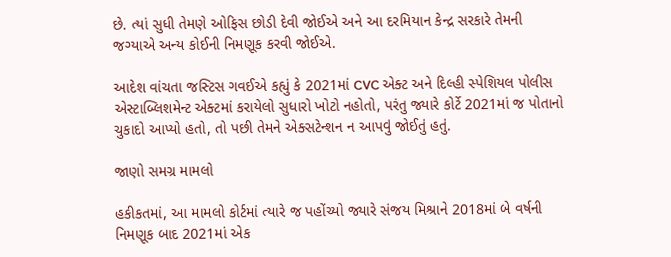છે. ત્યાં સુધી તેમણે ઓફિસ છોડી દેવી જોઈએ અને આ દરમિયાન કેન્દ્ર સરકારે તેમની જગ્યાએ અન્ય કોઈની નિમણૂક કરવી જોઈએ.

આદેશ વાંચતા જસ્ટિસ ગવઈએ કહ્યું કે 2021માં CVC એક્ટ અને દિલ્હી સ્પેશિયલ પોલીસ એસ્ટાબ્લિશમેન્ટ એક્ટમાં કરાયેલો સુધારો ખોટો નહોતો, પરંતુ જ્યારે કોર્ટે 2021માં જ પોતાનો ચુકાદો આપ્યો હતો, તો પછી તેમને એક્સટેન્શન ન આપવું જોઈતું હતું.

જાણો સમગ્ર મામલો

હકીકતમાં, આ મામલો કોર્ટમાં ત્યારે જ પહોંચ્યો જ્યારે સંજય મિશ્રાને 2018માં બે વર્ષની નિમણૂક બાદ 2021માં એક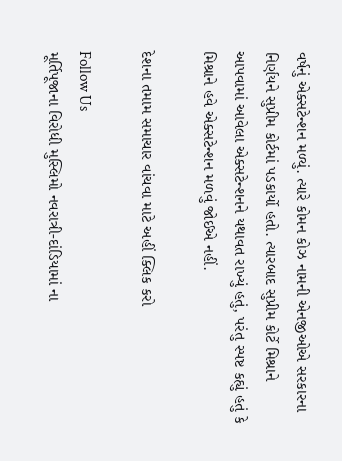વર્ષનું એક્સટેન્શન મળ્યું. ત્યારે કોમન કોઝ નામની એનજીઓએ સરકારના નિર્ણયને સુપ્રીમ કોર્ટમાં પડકાર્યો હતો. ત્યારબાદ સુપ્રીમ કોર્ટે મિશ્રાને આપવામાં આવેલા એક્સટેન્શનને યથાવત રાખ્યું હતું, પરંતુ સ્પષ્ટ કહ્યું હતું કે મિશ્રાને હવે એક્સટેન્શન મળવું જોઈએ નહીં.

દેશના તમામ સમાચાર વાંચવા માટે અહીં ક્લિક કરો

Follow Us
મૂર્તિપૂજાના વિરોધી મુસ્લિમો નવરાત્રી-દાંડિયામાં ના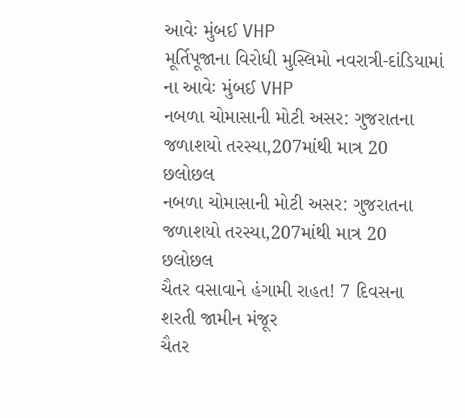આવેઃ મુંબઈ VHP
મૂર્તિપૂજાના વિરોધી મુસ્લિમો નવરાત્રી-દાંડિયામાં ના આવેઃ મુંબઈ VHP
નબળા ચોમાસાની મોટી અસર: ગુજરાતના જળાશયો તરસ્યા,207માંથી માત્ર 20 છલોછલ
નબળા ચોમાસાની મોટી અસર: ગુજરાતના જળાશયો તરસ્યા,207માંથી માત્ર 20 છલોછલ
ચૈતર વસાવાને હંગામી રાહત! 7 દિવસના શરતી જામીન મંજૂર
ચૈતર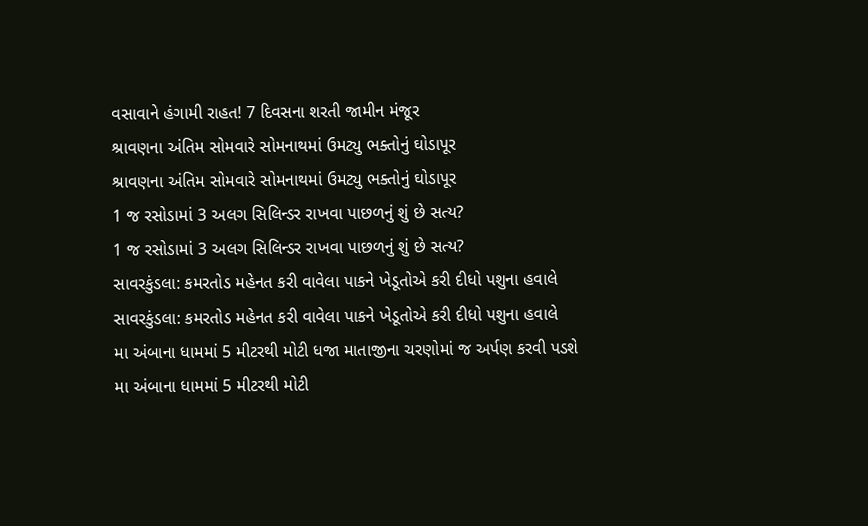વસાવાને હંગામી રાહત! 7 દિવસના શરતી જામીન મંજૂર
શ્રાવણના અંતિમ સોમવારે સોમનાથમાં ઉમટ્યુ ભક્તોનું ઘોડાપૂર
શ્રાવણના અંતિમ સોમવારે સોમનાથમાં ઉમટ્યુ ભક્તોનું ઘોડાપૂર
1 જ રસોડામાં 3 અલગ સિલિન્ડર રાખવા પાછળનું શું છે સત્ય?
1 જ રસોડામાં 3 અલગ સિલિન્ડર રાખવા પાછળનું શું છે સત્ય?
સાવરકુંડલા: કમરતોડ મહેનત કરી વાવેલા પાકને ખેડૂતોએ કરી દીધો પશુના હવાલે
સાવરકુંડલા: કમરતોડ મહેનત કરી વાવેલા પાકને ખેડૂતોએ કરી દીધો પશુના હવાલે
મા અંબાના ધામમાં 5 મીટરથી મોટી ધજા માતાજીના ચરણોમાં જ અર્પણ કરવી પડશે
મા અંબાના ધામમાં 5 મીટરથી મોટી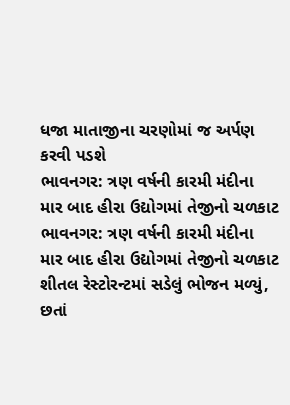ધજા માતાજીના ચરણોમાં જ અર્પણ કરવી પડશે
ભાવનગર: ત્રણ વર્ષની કારમી મંદીના માર બાદ હીરા ઉદ્યોગમાં તેજીનો ચળકાટ
ભાવનગર: ત્રણ વર્ષની કારમી મંદીના માર બાદ હીરા ઉદ્યોગમાં તેજીનો ચળકાટ
શીતલ રેસ્ટોરન્ટમાં સડેલું ભોજન મળ્યું, છતાં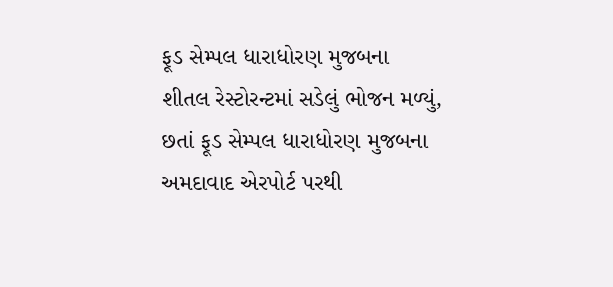ફૂડ સેમ્પલ ધારાધોરણ મુજબના
શીતલ રેસ્ટોરન્ટમાં સડેલું ભોજન મળ્યું, છતાં ફૂડ સેમ્પલ ધારાધોરણ મુજબના
અમદાવાદ એરપોર્ટ પરથી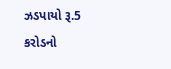ઝડપાયો રૂ.5 કરોડનો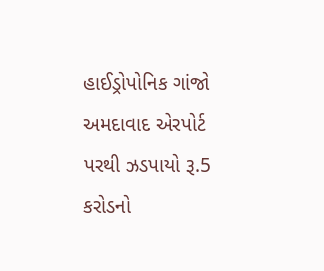હાઈડ્રોપોનિક ગાંજો
અમદાવાદ એરપોર્ટ પરથી ઝડપાયો રૂ.5 કરોડનો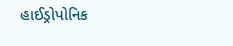હાઈડ્રોપોનિક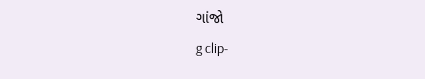ગાંજો
g clip-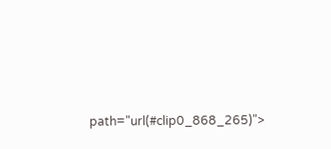path="url(#clip0_868_265)">